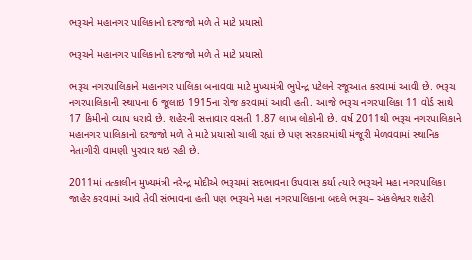ભરૂચને મહાનગર પાલિકાનો દરજજો મળે તે માટે પ્રયાસો

ભરૂચને મહાનગર પાલિકાનો દરજજો મળે તે માટે પ્રયાસો

ભરૂચ નગરપાલિકાને મહાનગર પાલિકા બનાવવા માટે મુખ્યમંત્રી ભુપેન્દ્ર પટેલને રજૂઆત કરવામાં આવી છે. ભરૂચ નગરપાલિકાની સ્થાપના 6 જૂલાઇ 1915ના રોજ કરવામાં આવી હતી. આજે ભરૂચ નગરપાલિકા 11 વોર્ડ સાથે 17 કિમીનો વ્યાપ ધરાવે છે. શહેરની સત્તાવાર વસતી 1.87 લાખ લોકોની છે. વર્ષ 2011થી ભરૂચ નગરપાલિકાને મહાનગર પાલિકાનો દરજજો મળે તે માટે પ્રયાસો ચાલી રહ્યાં છે પણ સરકારમાંથી મંજૂરી મેળવવામાં સ્થાનિક નેતાગીરી વામણી પુરવાર થઇ રહી છે.

2011માં તત્કાલીન મુખ્યમંત્રી નરેન્દ્ર મોદીએ ભરૂચમાં સદભાવના ઉપવાસ કર્યા ત્યારે ભરૂચને મહા નગરપાલિકા જાહેર કરવામાં આવે તેવી સંભાવના હતી પણ ભરૂચને મહા નગરપાલિકાના બદલે ભરૂચ– અંકલેશ્વર શહેરી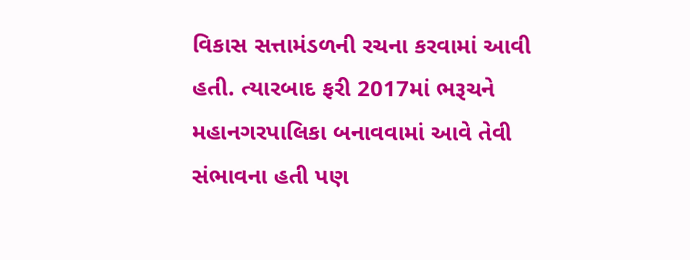વિકાસ સત્તામંડળની રચના કરવામાં આવી હતી. ત્યારબાદ ફરી 2017માં ભરૂચને મહાનગરપાલિકા બનાવવામાં આવે તેવી સંભાવના હતી પણ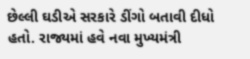છેલ્લી ઘડીએ સરકારે ડીંગો બતાવી દીધો હતો. રાજ્યમાં હવે નવા મુખ્યમંત્રી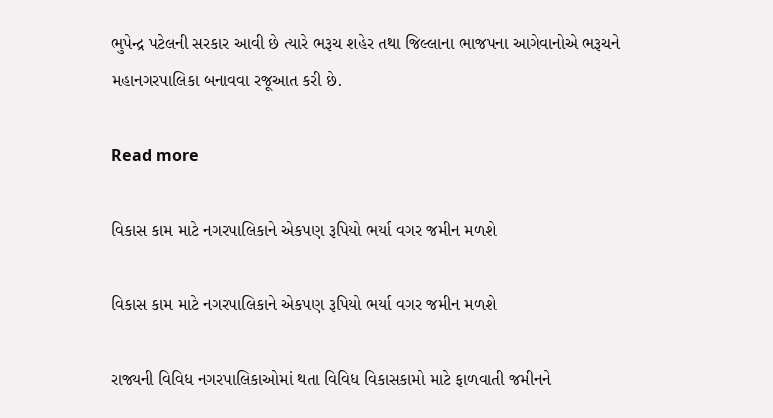ભુપેન્દ્ર પટેલની સરકાર આવી છે ત્યારે ભરૂચ શહેર તથા જિલ્લાના ભાજપના આગેવાનોએ ભરૂચને મહાનગરપાલિકા બનાવવા રજૂઆત કરી છે.

Read more

વિકાસ કામ માટે નગરપાલિકાને એકપણ રૂપિયો ભર્યા વગર જમીન મળશે

વિકાસ કામ માટે નગરપાલિકાને એકપણ રૂપિયો ભર્યા વગર જમીન મળશે

રાજ્યની વિવિધ નગરપાલિકાઓમાં થતા વિવિધ વિકાસકામો માટે ફાળવાતી જમીનને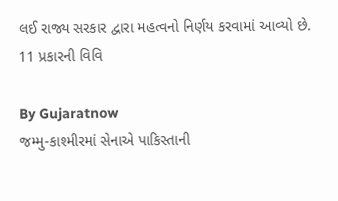લઈ રાજ્ય સરકાર દ્વારા મહત્વનો નિર્ણય કરવામાં આવ્યો છે. 11 પ્રકારની વિવિ

By Gujaratnow
જમ્મુ-કાશ્મીરમાં સેનાએ પાકિસ્તાની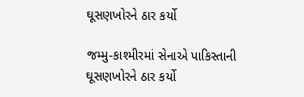ઘૂસણખોરને ઠાર કર્યો

જમ્મુ-કાશ્મીરમાં સેનાએ પાકિસ્તાની ઘૂસણખોરને ઠાર કર્યો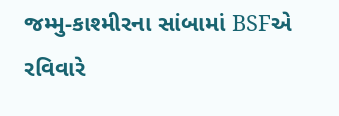જમ્મુ-કાશ્મીરના સાંબામાં BSFએ રવિવારે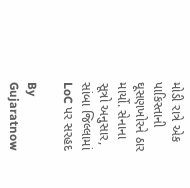મોડી રાત્રે એક પાકિસ્તાની ઘૂસણખોરને ઠાર માર્યો. સેનાના સૂત્રો અનુસાર, સાંબા જિલ્લામાં LoC પર સરહદ

By Gujaratnow